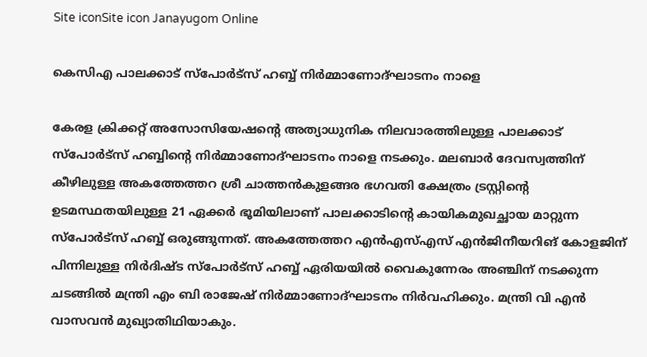Site iconSite icon Janayugom Online

കെസിഎ പാലക്കാട് സ്പോർട്സ് ഹബ്ബ് നിർമ്മാണോദ്ഘാടനം നാളെ

കേരള ക്രിക്കറ്റ് അസോസിയേഷന്റെ അത്യാധുനിക നിലവാരത്തിലുള്ള പാലക്കാട് സ്പോർട്സ് ഹബ്ബിന്റെ നിർമ്മാണോദ്ഘാടനം നാളെ നടക്കും. മലബാർ ദേവസ്വത്തിന് കീഴിലുള്ള അകത്തേത്തറ ശ്രീ ചാത്തൻകുളങ്ങര ഭഗവതി ക്ഷേത്രം ട്രസ്റ്റിന്റെ ഉടമസ്ഥതയിലുള്ള 21 ഏക്കർ ഭൂമിയിലാണ് പാലക്കാടിന്റെ കായികമുഖച്ഛായ മാറ്റുന്ന സ്പോർട്സ് ഹബ്ബ് ഒരുങ്ങുന്നത്. അകത്തേത്തറ എൻഎസ്എസ് എൻജിനീയറിങ് കോളജിന് പിന്നിലുള്ള നിർദിഷ്ട സ്പോർട്സ് ഹബ്ബ് ഏരിയയിൽ വൈകുന്നേരം അഞ്ചിന് നടക്കുന്ന ചടങ്ങിൽ മന്ത്രി എം ബി രാജേഷ് നിർമ്മാണോദ്ഘാടനം നിർവഹിക്കും. മന്ത്രി വി എൻ വാസവൻ മുഖ്യാതിഥിയാകും.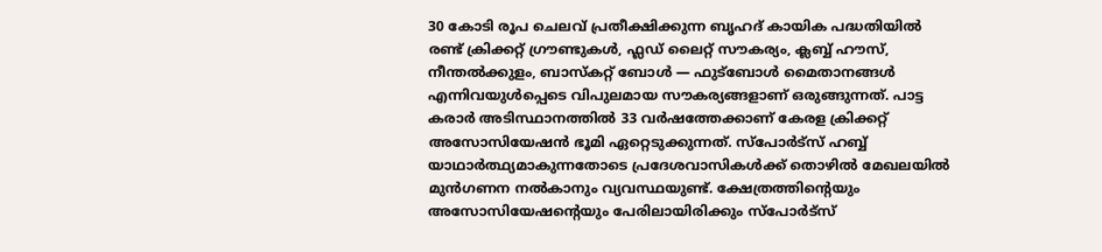30 കോടി രൂപ ചെലവ് പ്രതീക്ഷിക്കുന്ന ബൃഹദ് കായിക പദ്ധതിയിൽ രണ്ട് ക്രിക്കറ്റ് ഗ്രൗണ്ടുകൾ, ഫ്ലഡ് ലൈറ്റ് സൗകര്യം, ക്ലബ്ബ് ഹൗസ്, നീന്തൽക്കുളം, ബാസ്‌കറ്റ് ബോൾ — ഫുട്‌ബോൾ മൈതാനങ്ങൾ എന്നിവയുൾപ്പെടെ വിപുലമായ സൗകര്യങ്ങളാണ് ഒരുങ്ങുന്നത്. പാട്ട കരാര്‍ അടിസ്ഥാനത്തിൽ 33 വർഷത്തേക്കാണ് കേരള ക്രിക്കറ്റ് അസോസിയേഷൻ ഭൂമി ഏറ്റെടുക്കുന്നത്. സ്പോർട്സ് ഹബ്ബ് യാഥാർത്ഥ്യമാകുന്നതോടെ പ്രദേശവാസികൾക്ക് തൊഴിൽ മേഖലയിൽ മുൻഗണന നൽകാനും വ്യവസ്ഥയുണ്ട്. ക്ഷേത്രത്തിന്റെയും അസോസിയേഷന്റെയും പേരിലായിരിക്കും സ്പോർട്സ്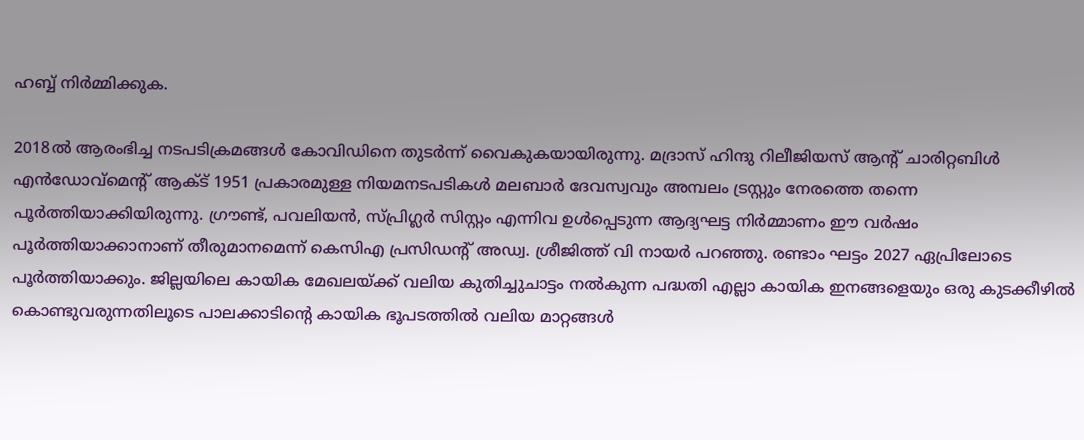ഹബ്ബ് നിർമ്മിക്കുക.

2018ൽ ആരംഭിച്ച നടപടിക്രമങ്ങൾ കോവിഡിനെ തുടർന്ന് വൈകുകയായിരുന്നു. മദ്രാസ് ഹിന്ദു റിലീജിയസ് ആന്റ് ചാരിറ്റബിൾ എൻഡോവ്‌മെന്റ് ആക്ട് 1951 പ്രകാരമുള്ള നിയമനടപടികൾ മലബാർ ദേവസ്വവും അമ്പലം ട്രസ്റ്റും നേരത്തെ തന്നെ പൂർത്തിയാക്കിയിരുന്നു. ഗ്രൗണ്ട്, പവലിയൻ, സ്പ്രിഗ്ലർ സിസ്റ്റം എന്നിവ ഉൾപ്പെടുന്ന ആദ്യഘട്ട നിർമ്മാണം ഈ വർഷം പൂർത്തിയാക്കാനാണ് തീരുമാനമെന്ന് കെസിഎ പ്രസിഡന്റ് അഡ്വ. ശ്രീജിത്ത് വി നായർ പറഞ്ഞു. രണ്ടാം ഘട്ടം 2027 ഏപ്രിലോടെ പൂർത്തിയാക്കും. ജില്ലയിലെ കായിക മേഖലയ്ക്ക് വലിയ കുതിച്ചുചാട്ടം നൽകുന്ന പദ്ധതി എല്ലാ കായിക ഇനങ്ങളെയും ഒരു കുടക്കീഴിൽ കൊണ്ടുവരുന്നതിലൂടെ പാലക്കാടിന്റെ കായിക ഭൂപടത്തിൽ വലിയ മാറ്റങ്ങൾ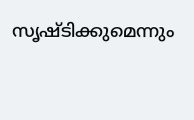സൃഷ്ടിക്കുമെന്നും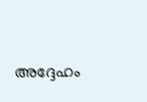അദ്ദേഹം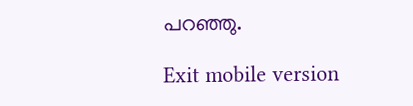പറഞ്ഞു.

Exit mobile version